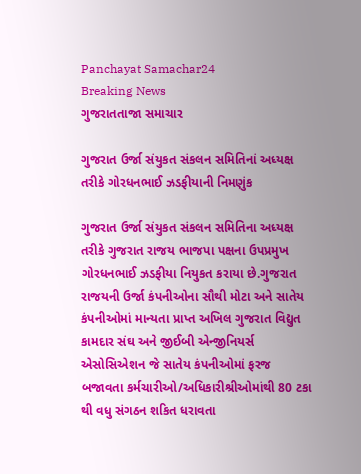Panchayat Samachar24
Breaking News
ગુજરાતતાજા સમાચાર

ગુજરાત ઉર્જા સંયુકત સંકલન સમિતિનાં અધ્યક્ષ તરીકે ગોરધનભાઈ ઝડફીયાની નિમણુંક

ગુજરાત ઉર્જા સંયુકત સંકલન સમિતિના અધ્યક્ષ તરીકે ગુજરાત રાજય ભાજપા પક્ષના ઉપપ્રમુખ ગોરધનભાઈ ઝડફીયા નિયુકત કરાયા છે.ગુજરાત રાજયની ઉર્જા કંપનીઓના સૌથી મોટા અને સાતેય કંપનીઓમાં માન્યતા પ્રાપ્ત અખિલ ગુજરાત વિદ્યુત કામદાર સંઘ અને જીઈબી એન્જીનિયર્સ એસોસિએશન જે સાતેય કંપનીઓમાં ફરજ બજાવતા કર્મચારીઓ/અધિકારીશ્રીઓમાંથી 80 ટકા થી વધુ સંગઠન શકિત ધરાવતા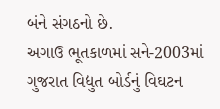બંને સંગઠનો છે.
અગાઉ ભૂતકાળમાં સને-2003માં ગુજરાત વિદ્યુત બોર્ડનું વિઘટન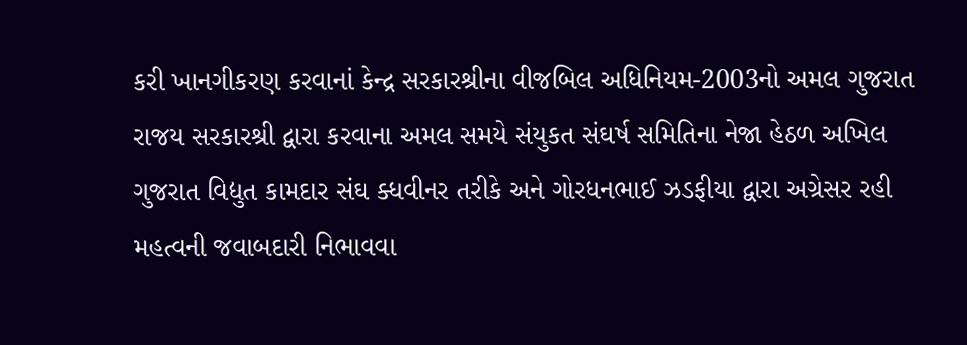કરી ખાનગીકરણ કરવાનાં કેન્દ્ર સરકારશ્રીના વીજબિલ અધિનિયમ-2003નો અમલ ગુજરાત રાજય સરકારશ્રી દ્વારા કરવાના અમલ સમયે સંયુકત સંઘર્ષ સમિતિના નેજા હેઠળ અખિલ ગુજરાત વિદ્યુત કામદાર સંઘ ક્ધવીનર તરીકે અને ગોરધનભાઈ ઝડફીયા દ્વારા અગ્રેસર રહી મહત્વની જવાબદારી નિભાવવા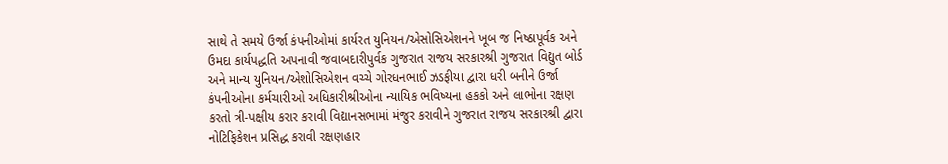સાથે તે સમયે ઉર્જા કંપનીઓમાં કાર્યરત યુનિયન/એસોસિએશનને ખૂબ જ નિષ્ઠાપૂર્વક અને ઉમદા કાર્યપદ્ધતિ અપનાવી જવાબદારીપુર્વક ગુજરાત રાજય સરકારશ્રી ગુજરાત વિદ્યુત બોર્ડ અને માન્ય યુનિયન/એશોસિએશન વચ્ચે ગોરધનભાઈ ઝડફીયા દ્વારા ધરી બનીને ઉર્જા કંપનીઓના કર્મચારીઓ અધિકારીશ્રીઓના ન્યાયિક ભવિષ્યના હકકો અને લાભોના રક્ષણ કરતો ત્રી-પક્ષીય કરાર કરાવી વિદ્યાનસભામાં મંજુર કરાવીને ગુજરાત રાજય સરકારશ્રી દ્વારા નોટિફિકેશન પ્રસિદ્ધ કરાવી રક્ષણહાર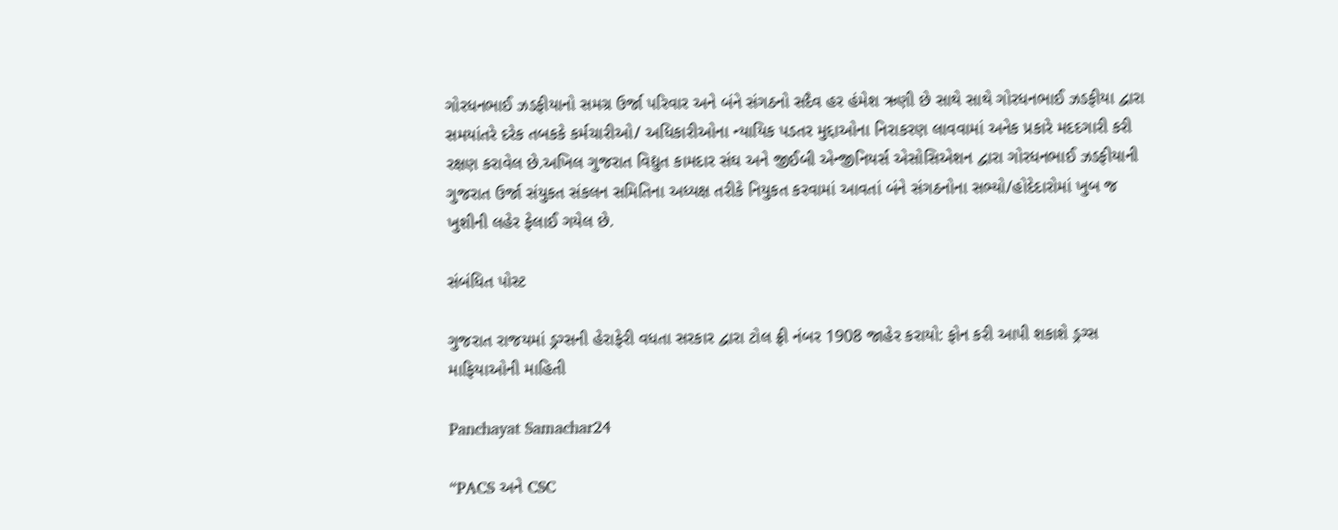ગોરધનભાઈ ઝડફીયાનો સમગ્ર ઉર્જા પરિવાર અને બંને સંગઠનો સદૈવ હર હંમેશ ઋણી છે સાથે સાથે ગોરધનભાઈ ઝડફીયા દ્વારા સમયાંતરે દરેક તબકકે કર્મચારીઓ/ અધિકારીઓના ન્યાયિક પડતર મુદ્દાઓના નિરાકરણ લાવવામાં અનેક પ્રકારે મદદગારી કરી રક્ષણ કરાવેલ છે.અખિલ ગુજરાત વિદ્યુત કામદાર સંઘ અને જીઈબી એન્જીનિયર્સ એસોસિએશન દ્વારા ગોરધનભાઈ ઝડફીયાની ગુજરાત ઉર્જા સંયુકત સંકલન સમિતિના અધ્યક્ષ તરીકે નિયુકત કરવામાં આવતાં બંને સંગઠનોના સભ્યો/હોદેદારોમાં ખુબ જ ખુશીની લહેર ફેલાઈ ગયેલ છે.

સંબંધિત પોસ્ટ

ગુજરાત રાજયમાં ડ્રગ્સની હેરાફેરી વધતા સરકાર દ્વારા ટોલ ફ્રી નંબર 1908 જાહેર કરાયો: ફોન કરી આપી શકાશે ડ્રગ્સ માફિયાઓની માહિતી

Panchayat Samachar24

“PACS અને CSC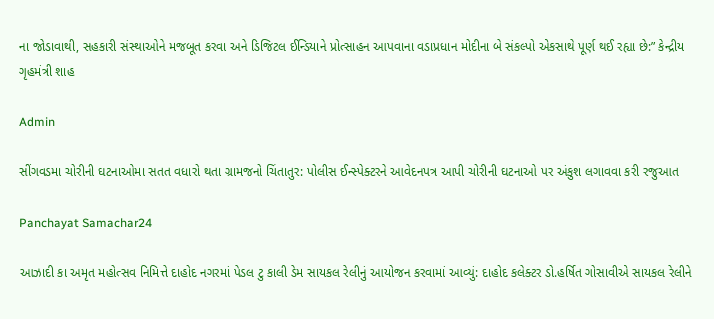ના જોડાવાથી, સહકારી સંસ્થાઓને મજબૂત કરવા અને ડિજિટલ ઈન્ડિયાને પ્રોત્સાહન આપવાના વડાપ્રધાન મોદીના બે સંકલ્પો એકસાથે પૂર્ણ થઈ રહ્યા છે:” કેન્દ્રીય ગૃહમંત્રી શાહ

Admin

સીંગવડમા ચોરીની ઘટનાઓમા સતત વધારો થતા ગ્રામજનો ચિંતાતુર: પોલીસ ઈન્સ્પેક્ટરને આવેદનપત્ર આપી ચોરીની ઘટનાઓ પર અંકુશ લગાવવા કરી રજુઆત

Panchayat Samachar24

આઝાદી કા અમૃત મહોત્સવ નિમિત્તે દાહોદ નગરમાં પેડલ ટુ કાલી ડેમ સાયકલ રેલીનું આયોજન કરવામાં આવ્યું: દાહોદ કલેક્ટર ડો.હર્ષિત ગોસાવીએ સાયકલ રેલીને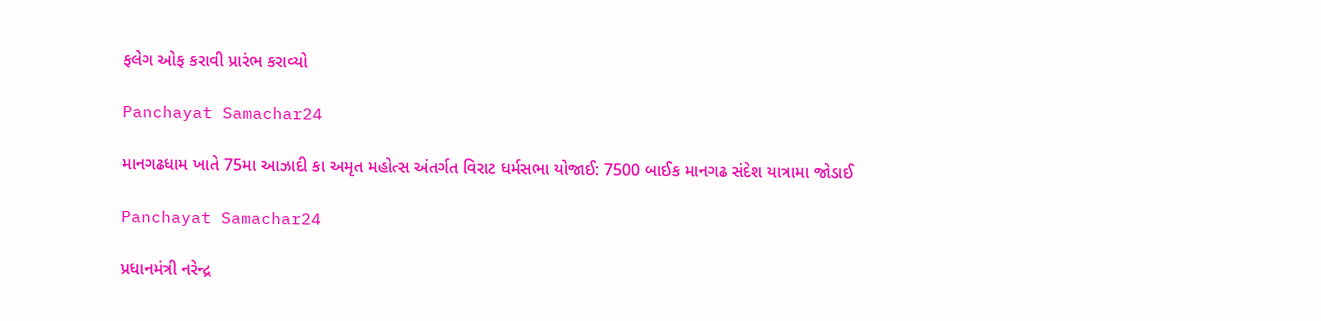ફલેગ ઓફ કરાવી પ્રારંભ કરાવ્યો

Panchayat Samachar24

માનગઢધામ ખાતે 75મા આઝાદી કા અમૃત મહોત્સ અંતર્ગત વિરાટ ધર્મસભા યોજાઈ: 7500 બાઈક માનગઢ સંદેશ યાત્રામા જોડાઈ

Panchayat Samachar24

પ્રધાનમંત્રી નરેન્દ્ર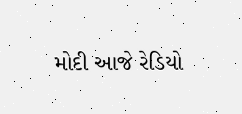મોદી આજે રેડિયો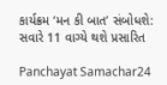કાર્યક્રમ ‘મન કી બાત’ સંબોધશે: સવારે 11 વાગ્યે થશે પ્રસારિત

Panchayat Samachar24